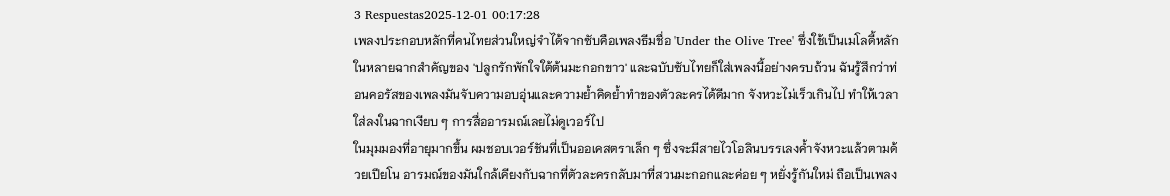3 Respuestas2025-12-01 00:17:28
เพลงประกอบหลักที่คนไทยส่วนใหญ่จำได้จากซับคือเพลงธีมชื่อ 'Under the Olive Tree' ซึ่งใช้เป็นเมโลดี้หลักในหลายฉากสำคัญของ 'ปลูกรักพักใจใต้ต้นมะกอกขาว' และฉบับซับไทยก็ใส่เพลงนี้อย่างครบถ้วน ฉันรู้สึกว่าท่อนคอรัสของเพลงมันจับความอบอุ่นและความย้ำคิดย้ำทำของตัวละครได้ดีมาก จังหวะไม่เร็วเกินไป ทำให้เวลาใส่ลงในฉากเงียบ ๆ การสื่ออารมณ์เลยไม่ดูเวอร์ไป
ในมุมมองที่อายุมากขึ้น ผมชอบเวอร์ชันที่เป็นออเคสตราเล็ก ๆ ซึ่งจะมีสายไวโอลินบรรเลงค้ำจังหวะแล้วตามด้วยเปียโน อารมณ์ของมันใกล้เคียงกับฉากที่ตัวละครกลับมาที่สวนมะกอกและค่อย ๆ หยั่งรู้กันใหม่ ถือเป็นเพลง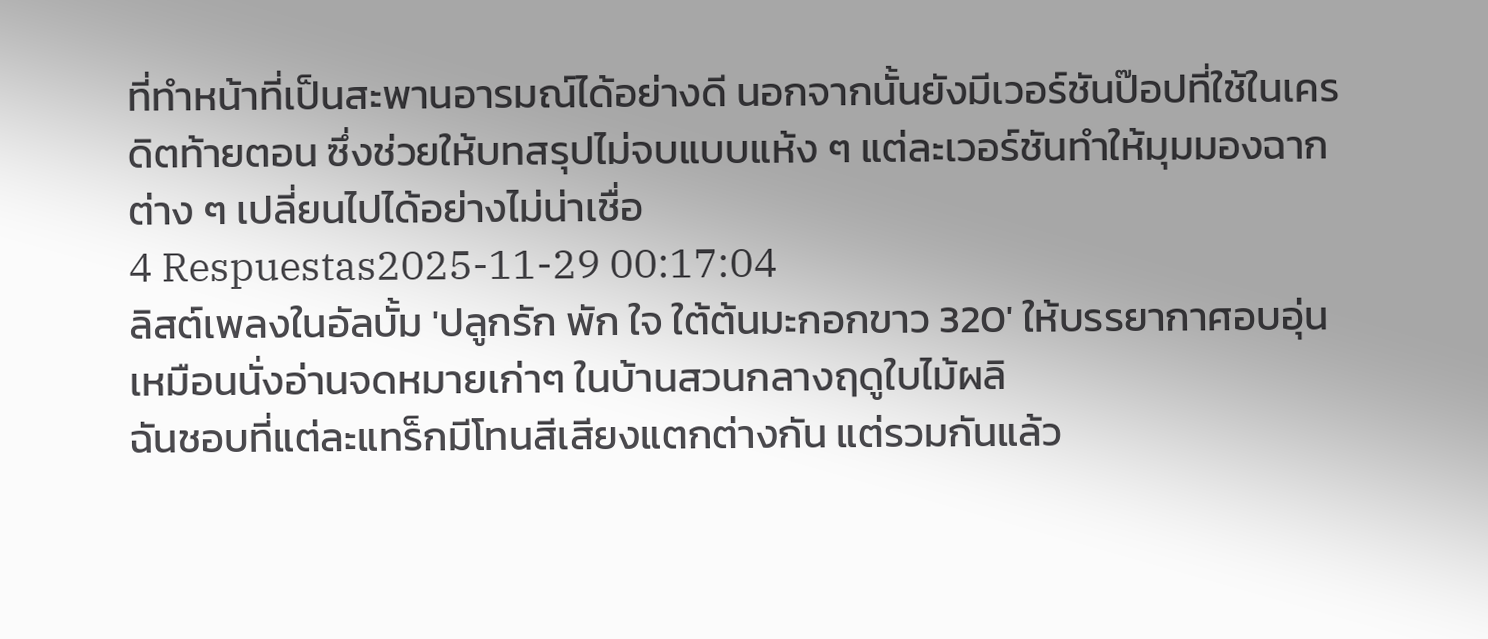ที่ทำหน้าที่เป็นสะพานอารมณ์ได้อย่างดี นอกจากนั้นยังมีเวอร์ชันป๊อปที่ใช้ในเครดิตท้ายตอน ซึ่งช่วยให้บทสรุปไม่จบแบบแห้ง ๆ แต่ละเวอร์ชันทำให้มุมมองฉากต่าง ๆ เปลี่ยนไปได้อย่างไม่น่าเชื่อ
4 Respuestas2025-11-29 00:17:04
ลิสต์เพลงในอัลบั้ม 'ปลูกรัก พัก ใจ ใต้ต้นมะกอกขาว 320' ให้บรรยากาศอบอุ่นเหมือนนั่งอ่านจดหมายเก่าๆ ในบ้านสวนกลางฤดูใบไม้ผลิ
ฉันชอบที่แต่ละแทร็กมีโทนสีเสียงแตกต่างกัน แต่รวมกันแล้ว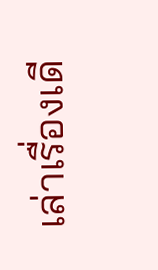เล่าเรื่องเดี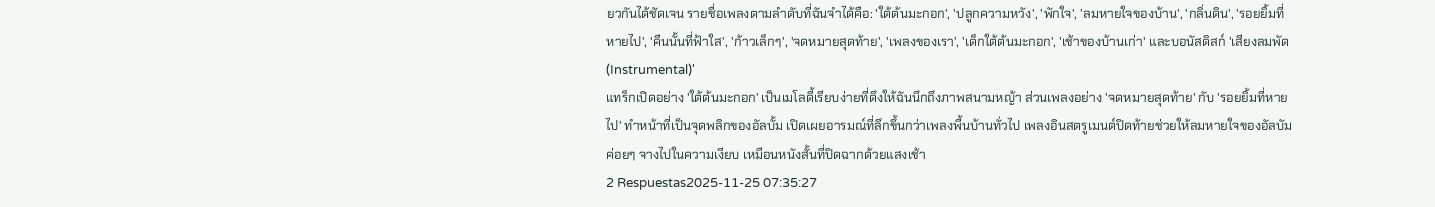ยวกันได้ชัดเจน รายชื่อเพลงตามลำดับที่ฉันจำได้คือ: 'ใต้ต้นมะกอก', 'ปลูกความหวัง', 'พักใจ', 'ลมหายใจของบ้าน', 'กลิ่นดิน', 'รอยยิ้มที่หายไป', 'คืนนั้นที่ฟ้าใส', 'ก้าวเล็กๆ', 'จดหมายสุดท้าย', 'เพลงของเรา', 'เด็กใต้ต้นมะกอก', 'เช้าของบ้านเก่า' และบอนัสดิสก์ 'เสียงลมพัด (Instrumental)'
แทร็กเปิดอย่าง 'ใต้ต้นมะกอก' เป็นเมโลดี้เรียบง่ายที่ดึงให้ฉันนึกถึงภาพสนามหญ้า ส่วนเพลงอย่าง 'จดหมายสุดท้าย' กับ 'รอยยิ้มที่หายไป' ทำหน้าที่เป็นจุดพลิกของอัลบั้ม เปิดเผยอารมณ์ที่ลึกขึ้นกว่าเพลงพื้นบ้านทั่วไป เพลงอินสตรูเมนต์ปิดท้ายช่วยให้ลมหายใจของอัลบัมค่อยๆ จางไปในความเงียบ เหมือนหนังสั้นที่ปิดฉากด้วยแสงเช้า
2 Respuestas2025-11-25 07:35:27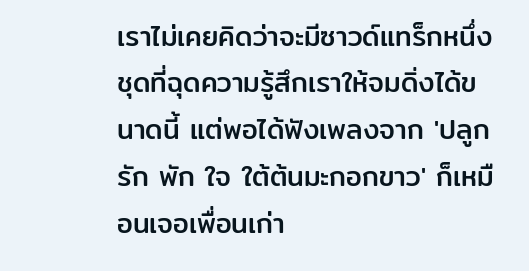เราไม่เคยคิดว่าจะมีซาวด์แทร็กหนึ่งชุดที่ฉุดความรู้สึกเราให้จมดิ่งได้ขนาดนี้ แต่พอได้ฟังเพลงจาก 'ปลูกรัก พัก ใจ ใต้ต้นมะกอกขาว' ก็เหมือนเจอเพื่อนเก่า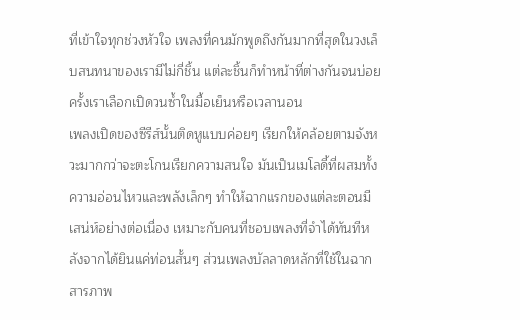ที่เข้าใจทุกช่วงหัวใจ เพลงที่คนมักพูดถึงกันมากที่สุดในวงเล็บสนทนาของเรามีไม่กี่ชิ้น แต่ละชิ้นก็ทำหน้าที่ต่างกันจนบ่อยครั้งเราเลือกเปิดวนซ้ำในมื้อเย็นหรือเวลานอน
เพลงเปิดของซีรีส์นั้นติดหูแบบค่อยๆ เรียกให้คล้อยตามจังหวะมากกว่าจะตะโกนเรียกความสนใจ มันเป็นเมโลดี้ที่ผสมทั้งความอ่อนไหวและพลังเล็กๆ ทำให้ฉากแรกของแต่ละตอนมีเสน่ห์อย่างต่อเนื่อง เหมาะกับคนที่ชอบเพลงที่จำได้ทันทีหลังจากได้ยินแค่ท่อนสั้นๆ ส่วนเพลงบัลลาดหลักที่ใช้ในฉากสารภาพ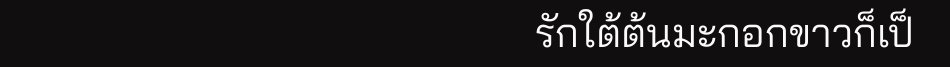รักใต้ต้นมะกอกขาวก็เป็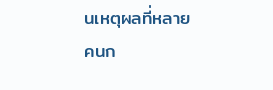นเหตุผลที่หลายคนก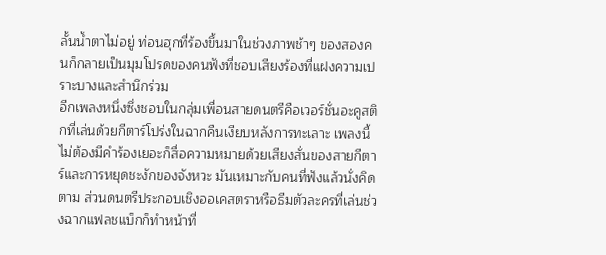ลั้นน้ำตาไม่อยู่ ท่อนฮุกที่ร้องขึ้นมาในช่วงภาพช้าๆ ของสองคนก็กลายเป็นมุมโปรดของคนฟังที่ชอบเสียงร้องที่แฝงความเปราะบางและสำนึกร่วม
อีกเพลงหนึ่งซึ่งชอบในกลุ่มเพื่อนสายดนตรีคือเวอร์ชั่นอะคูสติกที่เล่นด้วยกีตาร์โปร่งในฉากคืนเงียบหลังการทะเลาะ เพลงนี้ไม่ต้องมีคำร้องเยอะก็สื่อความหมายด้วยเสียงสั่นของสายกีตาร์และการหยุดชะงักของจังหวะ มันเหมาะกับคนที่ฟังแล้วนั่งคิดตาม ส่วนดนตรีประกอบเชิงออเคสตราหรือธีมตัวละครที่เล่นช่วงฉากแฟลชแบ็กก็ทำหน้าที่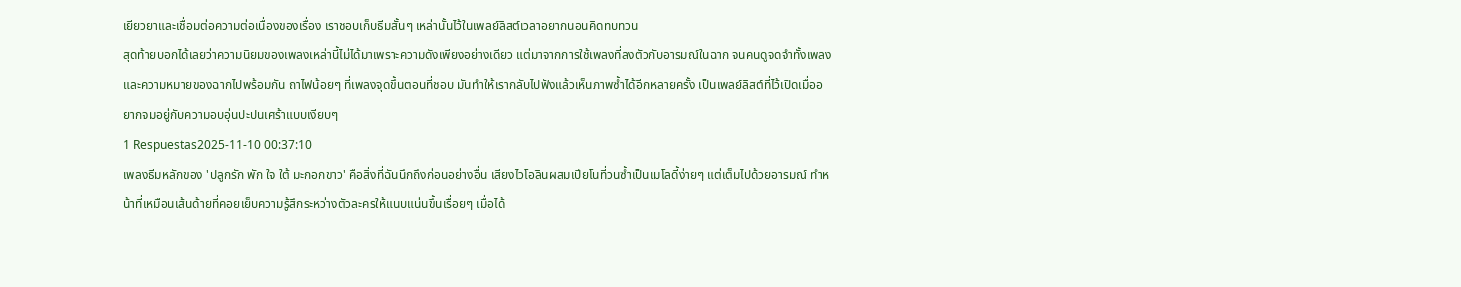เยียวยาและเชื่อมต่อความต่อเนื่องของเรื่อง เราชอบเก็บธีมสั้นๆ เหล่านั้นไว้ในเพลย์ลิสต์เวลาอยากนอนคิดทบทวน
สุดท้ายบอกได้เลยว่าความนิยมของเพลงเหล่านี้ไม่ได้มาเพราะความดังเพียงอย่างเดียว แต่มาจากการใช้เพลงที่ลงตัวกับอารมณ์ในฉาก จนคนดูจดจำทั้งเพลงและความหมายของฉากไปพร้อมกัน ถาไฟน้อยๆ ที่เพลงจุดขึ้นตอนที่ชอบ มันทำให้เรากลับไปฟังแล้วเห็นภาพซ้ำได้อีกหลายครั้ง เป็นเพลย์ลิสต์ที่ไว้เปิดเมื่ออยากจมอยู่กับความอบอุ่นปะปนเศร้าแบบเงียบๆ
1 Respuestas2025-11-10 00:37:10
เพลงธีมหลักของ 'ปลูกรัก พัก ใจ ใต้ มะกอกขาว' คือสิ่งที่ฉันนึกถึงก่อนอย่างอื่น เสียงไวโอลินผสมเปียโนที่วนซ้ำเป็นเมโลดี้ง่ายๆ แต่เต็มไปด้วยอารมณ์ ทำหน้าที่เหมือนเส้นด้ายที่คอยเย็บความรู้สึกระหว่างตัวละครให้แนบแน่นขึ้นเรื่อยๆ เมื่อได้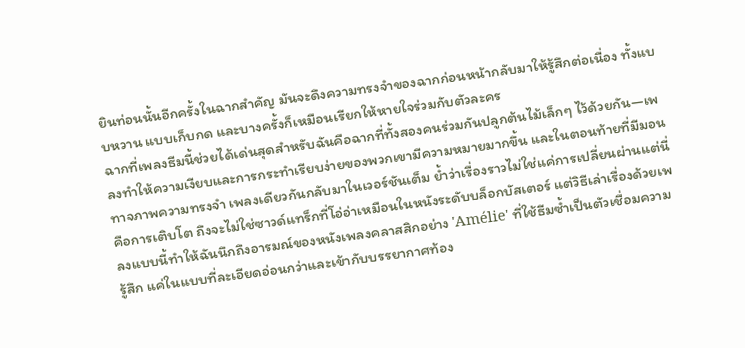ยินท่อนนั้นอีกครั้งในฉากสำคัญ มันจะดึงความทรงจำของฉากก่อนหน้ากลับมาให้รู้สึกต่อเนื่อง ทั้งแบบหวาน แบบเก็บกด และบางครั้งก็เหมือนเรียกให้หายใจร่วมกับตัวละคร
ฉากที่เพลงธีมนี้ช่วยได้เด่นสุดสำหรับฉันคือฉากที่ทั้งสองคนร่วมกันปลูกต้นไม้เล็กๆ ไว้ด้วยกัน—เพลงทำให้ความเงียบและการกระทำเรียบง่ายของพวกเขามีความหมายมากขึ้น และในตอนท้ายที่มีมอนทาจภาพความทรงจำ เพลงเดียวกันกลับมาในเวอร์ชันเต็ม ย้ำว่าเรื่องราวไม่ใช่แค่การเปลี่ยนผ่านแต่นี่คือการเติบโต ถึงจะไม่ใช่ซาวด์แทร็กที่โอ่อ่าเหมือนในหนังระดับบล็อกบัสเตอร์ แต่วิธีเล่าเรื่องด้วยเพลงแบบนี้ทำให้ฉันนึกถึงอารมณ์ของหนังเพลงคลาสสิกอย่าง 'Amélie' ที่ใช้ธีมซ้ำเป็นตัวเชื่อมความรู้สึก แค่ในแบบที่ละเอียดอ่อนกว่าและเข้ากับบรรยากาศท้อง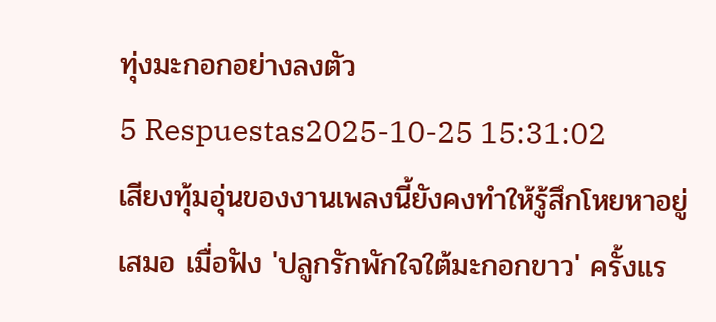ทุ่งมะกอกอย่างลงตัว
5 Respuestas2025-10-25 15:31:02
เสียงทุ้มอุ่นของงานเพลงนี้ยังคงทำให้รู้สึกโหยหาอยู่เสมอ เมื่อฟัง 'ปลูกรักพักใจใต้มะกอกขาว' ครั้งแร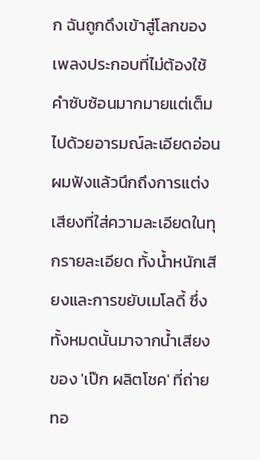ก ฉันถูกดึงเข้าสู่โลกของเพลงประกอบที่ไม่ต้องใช้คำซับซ้อนมากมายแต่เต็มไปด้วยอารมณ์ละเอียดอ่อน
ผมฟังแล้วนึกถึงการแต่งเสียงที่ใส่ความละเอียดในทุกรายละเอียด ทั้งน้ำหนักเสียงและการขยับเมโลดี้ ซึ่งทั้งหมดนั้นมาจากน้ำเสียงของ 'เป๊ก ผลิตโชค' ที่ถ่ายทอ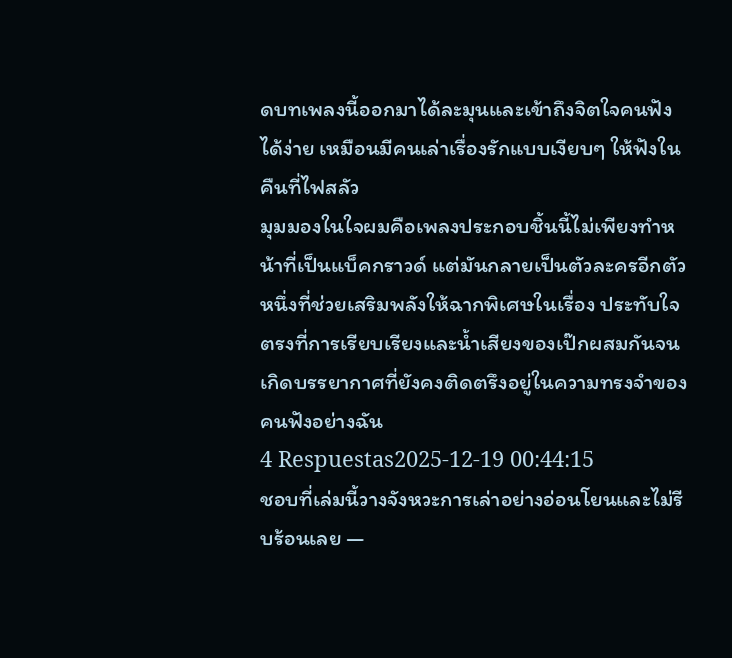ดบทเพลงนี้ออกมาได้ละมุนและเข้าถึงจิตใจคนฟังได้ง่าย เหมือนมีคนเล่าเรื่องรักแบบเงียบๆ ให้ฟังในคืนที่ไฟสลัว
มุมมองในใจผมคือเพลงประกอบชิ้นนี้ไม่เพียงทำหน้าที่เป็นแบ็คกราวด์ แต่มันกลายเป็นตัวละครอีกตัวหนึ่งที่ช่วยเสริมพลังให้ฉากพิเศษในเรื่อง ประทับใจตรงที่การเรียบเรียงและน้ำเสียงของเป๊กผสมกันจนเกิดบรรยากาศที่ยังคงติดตรึงอยู่ในความทรงจำของคนฟังอย่างฉัน
4 Respuestas2025-12-19 00:44:15
ชอบที่เล่มนี้วางจังหวะการเล่าอย่างอ่อนโยนและไม่รีบร้อนเลย —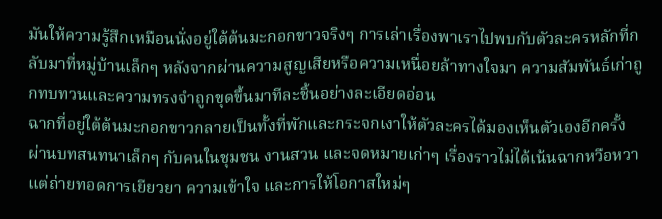มันให้ความรู้สึกเหมือนนั่งอยู่ใต้ต้นมะกอกขาวจริงๆ การเล่าเรื่องพาเราไปพบกับตัวละครหลักที่กลับมาที่หมู่บ้านเล็กๆ หลังจากผ่านความสูญเสียหรือความเหนื่อยล้าทางใจมา ความสัมพันธ์เก่าถูกทบทวนและความทรงจำถูกขุดขึ้นมาทีละชิ้นอย่างละเอียดอ่อน
ฉากที่อยู่ใต้ต้นมะกอกขาวกลายเป็นทั้งที่พักและกระจกเงาให้ตัวละครได้มองเห็นตัวเองอีกครั้ง ผ่านบทสนทนาเล็กๆ กับคนในชุมชน งานสวน และจดหมายเก่าๆ เรื่องราวไม่ได้เน้นฉากหวือหวา แต่ถ่ายทอดการเยียวยา ความเข้าใจ และการให้โอกาสใหม่ๆ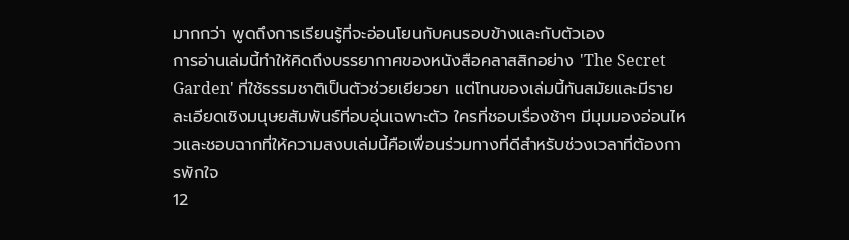มากกว่า พูดถึงการเรียนรู้ที่จะอ่อนโยนกับคนรอบข้างและกับตัวเอง
การอ่านเล่มนี้ทำให้คิดถึงบรรยากาศของหนังสือคลาสสิกอย่าง 'The Secret Garden' ที่ใช้ธรรมชาติเป็นตัวช่วยเยียวยา แต่โทนของเล่มนี้ทันสมัยและมีรายละเอียดเชิงมนุษยสัมพันธ์ที่อบอุ่นเฉพาะตัว ใครที่ชอบเรื่องช้าๆ มีมุมมองอ่อนไหวและชอบฉากที่ให้ความสงบเล่มนี้คือเพื่อนร่วมทางที่ดีสำหรับช่วงเวลาที่ต้องการพักใจ
12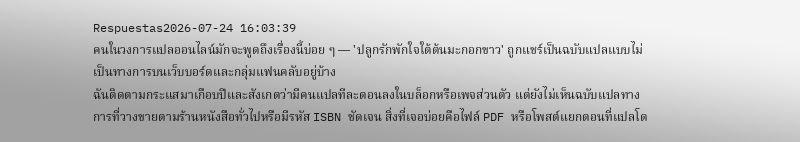Respuestas2026-07-24 16:03:39
คนในวงการแปลออนไลน์มักจะพูดถึงเรื่องนี้บ่อย ๆ — 'ปลูกรักพักใจใต้ต้นมะกอกขาว' ถูกแชร์เป็นฉบับแปลแบบไม่เป็นทางการบนเว็บบอร์ดและกลุ่มแฟนคลับอยู่บ้าง
ฉันติดตามกระแสมาเกือบปีและสังเกตว่ามีคนแปลทีละตอนลงในบล็อกหรือเพจส่วนตัว แต่ยังไม่เห็นฉบับแปลทางการที่วางขายตามร้านหนังสือทั่วไปหรือมีรหัส ISBN ชัดเจน สิ่งที่เจอบ่อยคือไฟล์ PDF หรือโพสต์แยกตอนที่แปลโด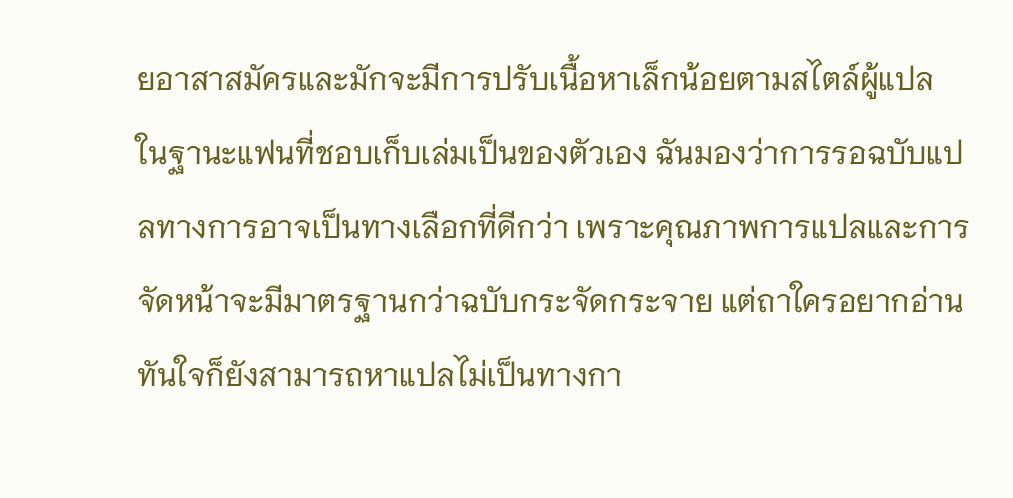ยอาสาสมัครและมักจะมีการปรับเนื้อหาเล็กน้อยตามสไตล์ผู้แปล
ในฐานะแฟนที่ชอบเก็บเล่มเป็นของตัวเอง ฉันมองว่าการรอฉบับแปลทางการอาจเป็นทางเลือกที่ดีกว่า เพราะคุณภาพการแปลและการจัดหน้าจะมีมาตรฐานกว่าฉบับกระจัดกระจาย แต่ถาใครอยากอ่านทันใจก็ยังสามารถหาแปลไม่เป็นทางกา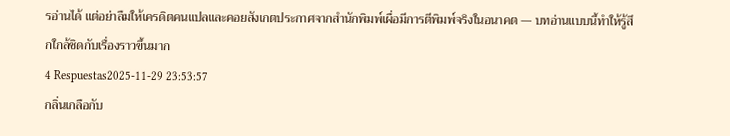รอ่านได้ แต่อย่าลืมให้เครดิตคนแปลและคอยสังเกตประกาศจากสำนักพิมพ์เผื่อมีการตีพิมพ์จริงในอนาคต — บทอ่านแบบนี้ทำให้รู้สึกใกล้ชิดกับเรื่องราวขึ้นมาก
4 Respuestas2025-11-29 23:53:57
กลิ่นเกลือกับ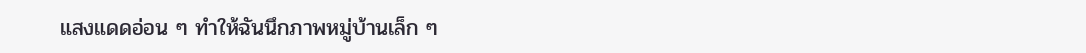แสงแดดอ่อน ๆ ทำให้ฉันนึกภาพหมู่บ้านเล็ก ๆ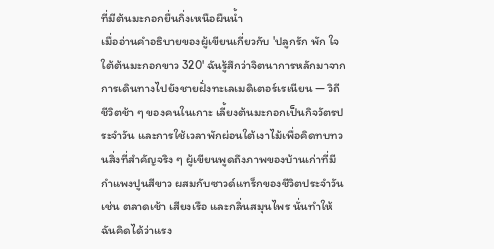ที่มีต้นมะกอกยื่นกิ่งเหนือผืนน้ำ
เมื่ออ่านคำอธิบายของผู้เขียนเกี่ยวกับ 'ปลูกรัก พัก ใจ ใต้ต้นมะกอกขาว 320' ฉันรู้สึกว่าจิตนาการหลักมาจากการเดินทางไปยังชายฝั่งทะเลเมดิเตอร์เรเนียน — วิถีชีวิตช้า ๆ ของคนในเกาะ เลี้ยงต้นมะกอกเป็นกิจวัตรประจำวัน และการใช้เวลาพักผ่อนใต้เงาไม้เพื่อคิดทบทวนสิ่งที่สำคัญจริง ๆ ผู้เขียนพูดถึงภาพของบ้านเก่าที่มีกำแพงปูนสีขาว ผสมกับซาวด์แทร็กของชีวิตประจำวัน เช่น ตลาดเช้า เสียงเรือ และกลิ่นสมุนไพร นั่นทำให้ฉันคิดได้ว่าแรง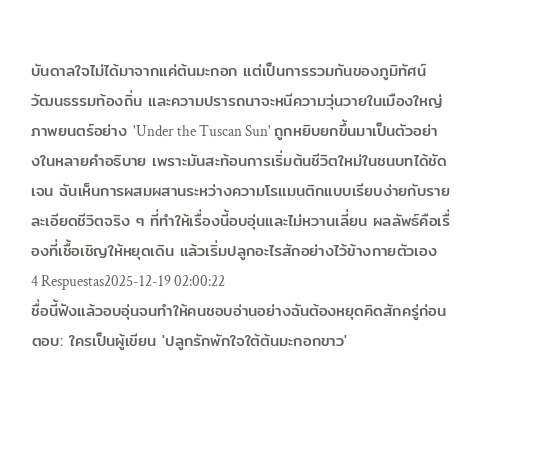บันดาลใจไม่ได้มาจากแค่ต้นมะกอก แต่เป็นการรวมกันของภูมิทัศน์ วัฒนธรรมท้องถิ่น และความปรารถนาจะหนีความวุ่นวายในเมืองใหญ่
ภาพยนตร์อย่าง 'Under the Tuscan Sun' ถูกหยิบยกขึ้นมาเป็นตัวอย่างในหลายคำอธิบาย เพราะมันสะท้อนการเริ่มต้นชีวิตใหม่ในชนบทได้ชัดเจน ฉันเห็นการผสมผสานระหว่างความโรแมนติกแบบเรียบง่ายกับรายละเอียดชีวิตจริง ๆ ที่ทำให้เรื่องนี้อบอุ่นและไม่หวานเลี่ยน ผลลัพธ์คือเรื่องที่เชื้อเชิญให้หยุดเดิน แล้วเริ่มปลูกอะไรสักอย่างไว้ข้างกายตัวเอง
4 Respuestas2025-12-19 02:00:22
ชื่อนี้ฟังแล้วอบอุ่นจนทำให้คนชอบอ่านอย่างฉันต้องหยุดคิดสักครู่ก่อนตอบ: ใครเป็นผู้เขียน 'ปลูกรักพักใจใต้ต้นมะกอกขาว'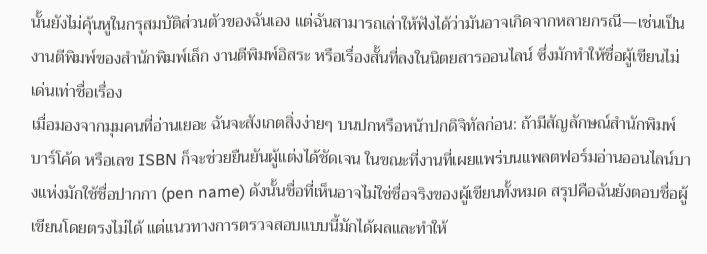นั้นยังไม่คุ้นหูในกรุสมบัติส่วนตัวของฉันเอง แต่ฉันสามารถเล่าให้ฟังได้ว่ามันอาจเกิดจากหลายกรณี—เช่นเป็นงานตีพิมพ์ของสำนักพิมพ์เล็ก งานตีพิมพ์อิสระ หรือเรื่องสั้นที่ลงในนิตยสารออนไลน์ ซึ่งมักทำให้ชื่อผู้เขียนไม่เด่นเท่าชื่อเรื่อง
เมื่อมองจากมุมคนที่อ่านเยอะ ฉันจะสังเกตสิ่งง่ายๆ บนปกหรือหน้าปกดิจิทัลก่อน: ถ้ามีสัญลักษณ์สำนักพิมพ์ บาร์โค้ด หรือเลข ISBN ก็จะช่วยยืนยันผู้แต่งได้ชัดเจน ในขณะที่งานที่เผยแพร่บนแพลตฟอร์มอ่านออนไลน์บางแห่งมักใช้ชื่อปากกา (pen name) ดังนั้นชื่อที่เห็นอาจไม่ใช่ชื่อจริงของผู้เขียนทั้งหมด สรุปคือฉันยังตอบชื่อผู้เขียนโดยตรงไม่ได้ แต่แนวทางการตรวจสอบแบบนี้มักได้ผลและทำให้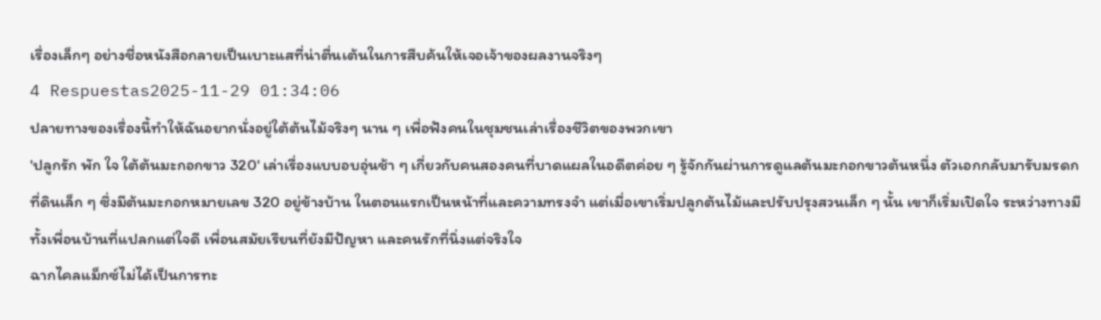เรื่องเล็กๆ อย่างชื่อหนังสือกลายเป็นเบาะแสที่น่าตื่นเต้นในการสืบค้นให้เจอเจ้าของผลงานจริงๆ
4 Respuestas2025-11-29 01:34:06
ปลายทางของเรื่องนี้ทำให้ฉันอยากนั่งอยู่ใต้ต้นไม้จริงๆ นาน ๆ เพื่อฟังคนในชุมชนเล่าเรื่องชีวิตของพวกเขา
'ปลูกรัก พัก ใจ ใต้ต้นมะกอกขาว 320' เล่าเรื่องแบบอบอุ่นช้า ๆ เกี่ยวกับคนสองคนที่บาดแผลในอดีตค่อย ๆ รู้จักกันผ่านการดูแลต้นมะกอกขาวต้นหนึ่ง ตัวเอกกลับมารับมรดกที่ดินเล็ก ๆ ซึ่งมีต้นมะกอกหมายเลข 320 อยู่ข้างบ้าน ในตอนแรกเป็นหน้าที่และความทรงจำ แต่เมื่อเขาเริ่มปลูกต้นไม้และปรับปรุงสวนเล็ก ๆ นั้น เขาก็เริ่มเปิดใจ ระหว่างทางมีทั้งเพื่อนบ้านที่แปลกแต่ใจดี เพื่อนสมัยเรียนที่ยังมีปัญหา และคนรักที่นิ่งแต่จริงใจ
ฉากไคลแม็กซ์ไม่ได้เป็นการทะ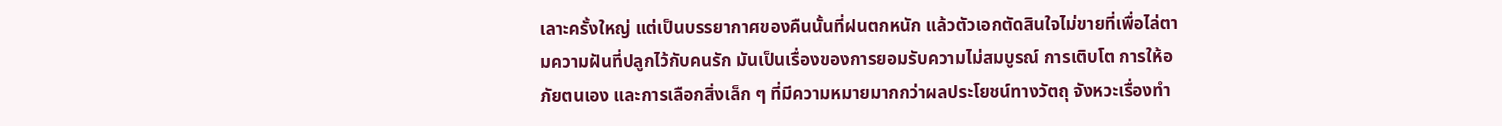เลาะครั้งใหญ่ แต่เป็นบรรยากาศของคืนนั้นที่ฝนตกหนัก แล้วตัวเอกตัดสินใจไม่ขายที่เพื่อไล่ตามความฝันที่ปลูกไว้กับคนรัก มันเป็นเรื่องของการยอมรับความไม่สมบูรณ์ การเติบโต การให้อภัยตนเอง และการเลือกสิ่งเล็ก ๆ ที่มีความหมายมากกว่าผลประโยชน์ทางวัตถุ จังหวะเรื่องทำ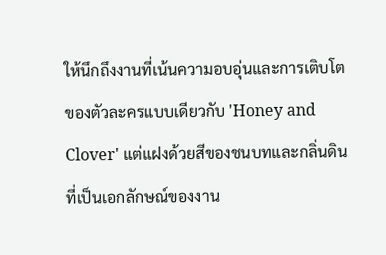ให้นึกถึงงานที่เน้นความอบอุ่นและการเติบโตของตัวละครแบบเดียวกับ 'Honey and Clover' แต่แฝงด้วยสีของชนบทและกลิ่นดินที่เป็นเอกลักษณ์ของงาน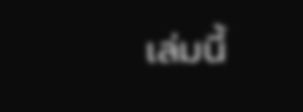เล่มนี้